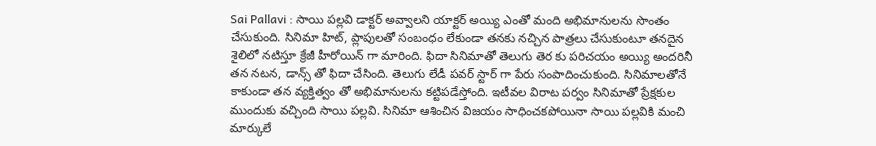Sai Pallavi : సాయి పల్లవి డాక్టర్ అవ్వాలని యాక్టర్ అయ్యి ఎంతో మంది అభిమానులను సొంతం చేసుకుంది. సినిమా హిట్, ప్లాపులతో సంబంధం లేకుండా తనకు నచ్చిన పాత్రలు చేసుకుంటూ తనదైన శైలిలో నటిస్తూ క్రేజీ హీరోయిన్ గా మారింది. ఫిదా సినిమాతో తెలుగు తెర కు పరిచయం అయ్యి అందరినీ తన నటన, డాన్స్ తో ఫిదా చేసింది. తెలుగు లేడీ పవర్ స్టార్ గా పేరు సంపాదించుకుంది. సినిమాలతోనే కాకుండా తన వ్యక్తిత్వం తో అభిమానులను కట్టిపడేస్తోంది. ఇటీవల విరాట పర్వం సినిమాతో ప్రేక్షకుల ముందుకు వచ్చింది సాయి పల్లవి. సినిమా ఆశించిన విజయం సాధించకపోయినా సాయి పల్లవికి మంచి మార్కులే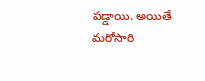పడ్డాయి. అయితే మరోసారి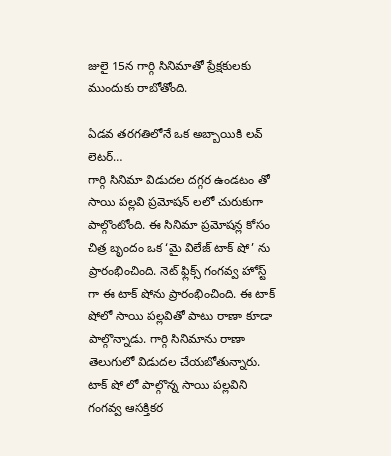జులై 15న గార్గి సినిమాతో ప్రేక్షకులకు ముందుకు రాబోతోంది.

ఏడవ తరగతిలోనే ఒక అబ్బాయికి లవ్ లెటర్…
గార్గి సినిమా విడుదల దగ్గర ఉండటం తో సాయి పల్లవి ప్రమోషన్ లలో చురుకుగా పాల్గొంటోంది. ఈ సినిమా ప్రమోషన్ల కోసం చిత్ర బృందం ఒక ‘మై విలేజ్ టాక్ షో’ ను ప్రారంభించింది. నెట్ ఫ్లిక్స్ గంగవ్వ హోస్ట్ గా ఈ టాక్ షోను ప్రారంభించింది. ఈ టాక్ షోలో సాయి పల్లవితో పాటు రాణా కూడా పాల్గొన్నాడు. గార్గి సినిమాను రాణా తెలుగులో విడుదల చేయబోతున్నారు. టాక్ షో లో పాల్గొన్న సాయి పల్లవిని గంగవ్వ ఆసక్తికర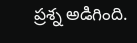ప్రశ్న అడిగింది.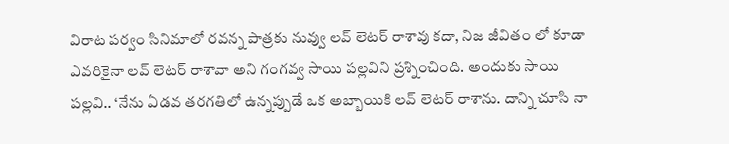విరాట పర్వం సినిమాలో రవన్న పాత్రకు నువ్వు లవ్ లెటర్ రాశావు కదా, నిజ జీవితం లో కూడా ఎవరికైనా లవ్ లెటర్ రాశావా అని గంగవ్వ సాయి పల్లవిని ప్రశ్నించింది. అందుకు సాయి పల్లవి.. ‘నేను ఏడవ తరగతిలో ఉన్నప్పుడే ఒక అబ్బాయికి లవ్ లెటర్ రాశాను. దాన్ని చూసి నా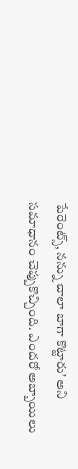పేరెంట్స్, నన్ను చాలా బాగా కొట్టారు’ అని సమాధానం చెప్పుకొచ్చింది. ఎందరో అబ్బాయిలు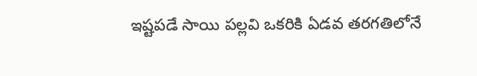ఇష్టపడే సాయి పల్లవి ఒకరికి ఏడవ తరగతిలోనే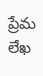ప్రేమ లేఖ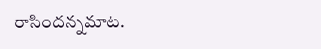రాసిందన్నమాట.